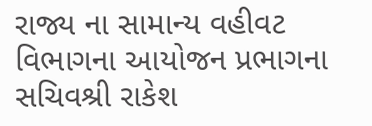રાજ્ય ના સામાન્ય વહીવટ વિભાગના આયોજન પ્રભાગના સચિવશ્રી રાકેશ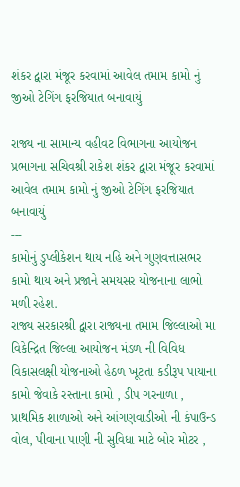શંકર દ્વારા મંજૂર કરવામાં આવેલ તમામ કામો નું જીઓ ટેગિંગ ફરજિયાત બનાવાયું

રાજ્ય ના સામાન્ય વહીવટ વિભાગના આયોજન પ્રભાગના સચિવશ્રી રાકેશ શંકર દ્વારા મંજૂર કરવામાં આવેલ તમામ કામો નું જીઓ ટેગિંગ ફરજિયાત બનાવાયું
---
કામોનું ડુપ્લીકેશન થાય નહિ અને ગુણવત્તાસભર કામો થાય અને પ્રજાને સમયસર યોજનાના લાભો મળી રહેશ.
રાજ્ય સરકારશ્રી દ્વારા રાજ્યના તમામ જિલ્લાઓ મા વિકેન્દ્રિત જિલ્લા આયોજન મંડળ ની વિવિધ વિકાસલક્ષી યોજનાઓ હેઠળ ખૂટતા કડીરૂપ પાયાના કામો જેવાકે રસ્તાના કામો , ડીપ ગરનાળા , પ્રાથમિક શાળાઓ અને આંગણવાડીઓ ની કંપાઉન્ડ વોલ, પીવાના પાણી ની સુવિધા માટે બોર મોટર ,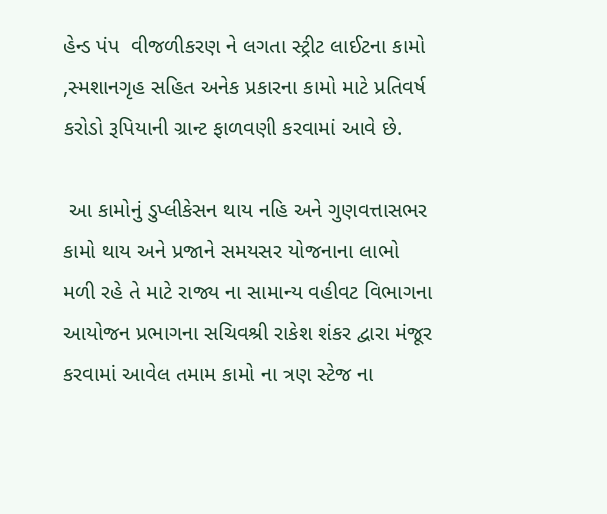હેન્ડ પંપ  વીજળીકરણ ને લગતા સ્ટ્રીટ લાઈટના કામો  ,સ્મશાનગૃહ સહિત અનેક પ્રકારના કામો માટે પ્રતિવર્ષ કરોડો રૂપિયાની ગ્રાન્ટ ફાળવણી કરવામાં આવે છે.

 આ કામોનું ડુપ્લીકેસન થાય નહિ અને ગુણવત્તાસભર કામો થાય અને પ્રજાને સમયસર યોજનાના લાભો મળી રહે તે માટે રાજ્ય ના સામાન્ય વહીવટ વિભાગના આયોજન પ્રભાગના સચિવશ્રી રાકેશ શંકર દ્વારા મંજૂર કરવામાં આવેલ તમામ કામો ના ત્રણ સ્ટેજ ના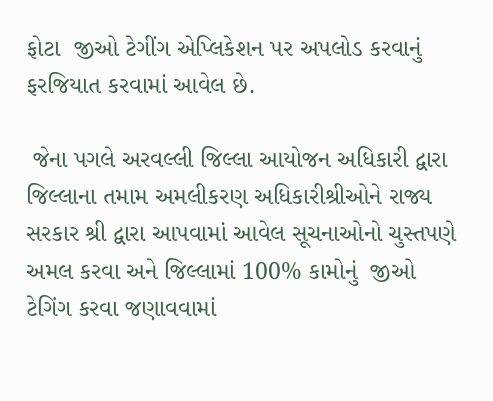ફોટા  જીઓ ટેગીંગ એપ્લિકેશન પર અપલોડ કરવાનું ફરજિયાત કરવામાં આવેલ છે.

 જેના પગલે અરવલ્લી જિલ્લા આયોજન અધિકારી દ્વારા જિલ્લાના તમામ અમલીકરણ અધિકારીશ્રીઓને રાજ્ય સરકાર શ્રી દ્વારા આપવામાં આવેલ સૂચનાઓનો ચુસ્તપણે અમલ કરવા અને જિલ્લામાં 100% કામોનું  જીઓ ટેગિંગ કરવા જણાવવામાં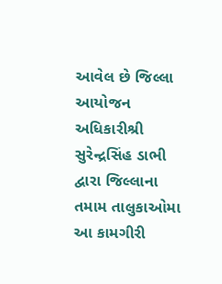આવેલ છે જિલ્લા આયોજન અધિકારીશ્રી સુરેન્દ્રસિંહ ડાભી દ્વારા જિલ્લાના તમામ તાલુકાઓમા આ કામગીરી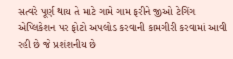સત્વરે પૂર્ણ થાય તે માટે ગામે ગામ ફરીને જીઓ ટેગિંગ એપ્લિકેશન પર ફોટો અપલોડ કરવાની કામગીરી કરવામાં આવી રહી છે જે પ્રશંશનીય છે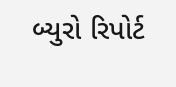બ્યુરો રિપોર્ટ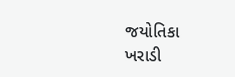જયોતિકા ખરાડી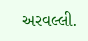અરવલ્લી.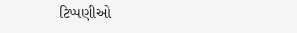ટિપ્પણીઓ